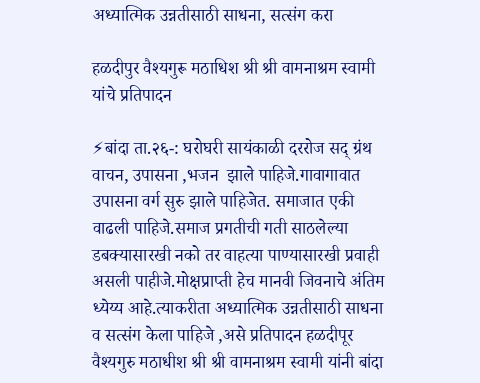अध्यात्मिक उन्नतीसाठी साधना, सत्संग करा

हळदीपुर वैश्यगुरू मठाधिश श्री श्री वामनाश्रम स्वामी यांचे प्रतिपादन

⚡बांदा ता.२६-: घरोघरी सायंकाळी दररोज सद् ग्रंथ वाचन, उपासना ,भजन  झाले पाहिजे.गावागावात उपासना वर्ग सुरु झाले पाहिजेत. समाजात एकी वाढली पाहिजे.समाज प्रगतीची गती साठलेल्या डबक्यासारखी नको तर वाहत्या पाण्यासारखी प्रवाही असली पाहीजे.मोक्षप्राप्ती हेच मानवी जिवनाचे अंतिम ध्येय्य आहे.त्याकरीता अध्यात्मिक उन्नतीसाठी साधना व सत्संग केला पाहिजे ,असे प्रतिपादन हळदीपूर वैश्यगुरु मठाधीश श्री श्री वामनाश्रम स्वामी यांनी बांदा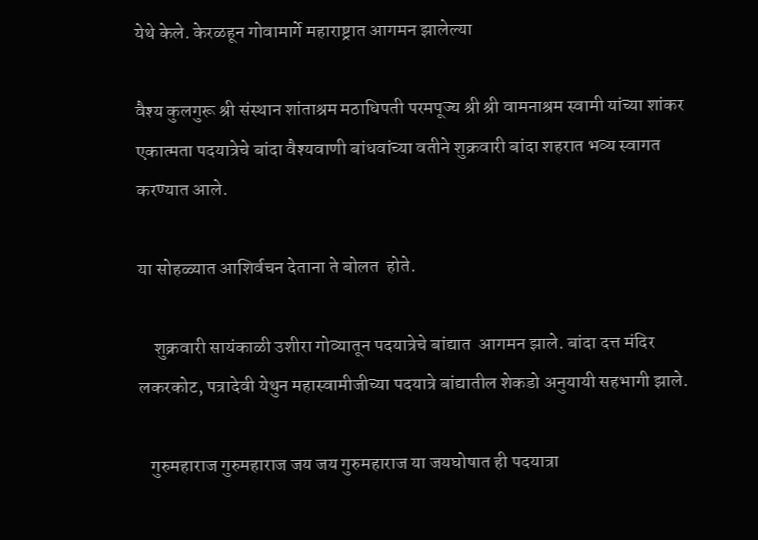येथे केले. केरळहून गोवामार्गे महाराष्ट्रात आगमन झालेल्या

वैश्य कुलगुरू श्री संस्थान शांताश्रम मठाधिपती परमपूज्य श्री श्री वामनाश्रम स्वामी यांच्या शांकर एकात्मता पदयात्रेचे बांदा वैश्यवाणी बांधवांच्या वतीने शुक्रवारी बांदा शहरात भव्य स्वागत करण्यात आले.

या सोहळ्यात आशिर्वचन देताना ते बोलत  होते.

    शुक्रवारी सायंकाळी उशीरा गोव्यातून पदयात्रेचे बांद्यात  आगमन झाले. बांदा दत्त मंदिर लकरकोट, पत्रादेवी येथुन महास्वामीजीच्या पदयात्रे बांद्यातील शेकडो अनुयायी सहभागी झाले.

   गुरुमहाराज गुरुमहाराज जय जय गुरुमहाराज या जयघोषात ही पदयात्रा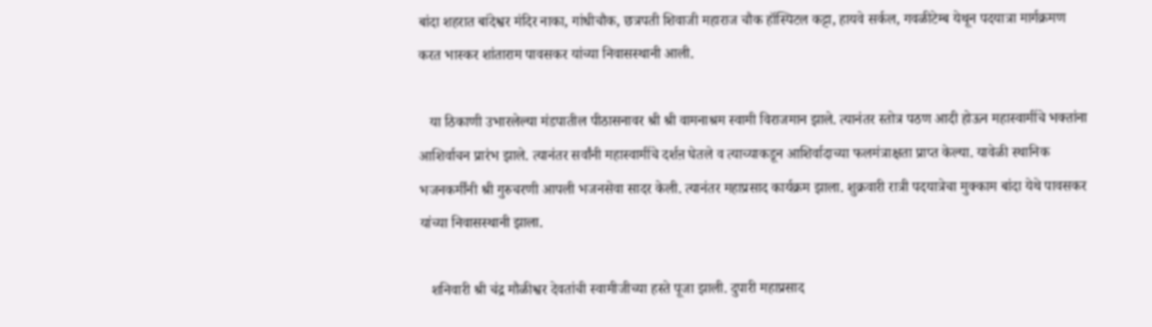बांदा शहरात बांदेश्वर मंदिर नाका, गांधीचौक, छत्रपती शिवाजी महाराज चौक हॉस्पिटल कट्टा, हायवे सर्कल, गवळीटेम्ब येथून पदयात्रा मार्गक्रमण करत भास्कर शांताराम पावसकर यांच्या निवासस्थानी आली.

   या ठिकाणी उभारलेल्या मंडपातील पीठासनावर श्री श्री वामनाश्रम स्वामी विराजमान झाले. त्यानंतर स्तोत्र पठण आदी होऊन महास्वामींचे भक्तांना आशिर्वाचन प्रारंभ झाले. त्यानंतर सर्वांनी महास्वामींचे दर्शऩ घेतले व त्याच्याकडून आशिर्वादाच्या फलमंत्राक्षता प्राप्त केल्या. यावेळी स्थानिक भजनकर्मींनी श्री गुरुचरणी आपली भजनसेवा सादर केली. त्यानंतर महाप्रसाद कार्यक्रम झाला. शुक्रवारी रात्री पदयात्रेचा मुक्काम बांदा येथे पावसकर यांच्या निवासस्थानी झाला.

   शनिवारी श्री चंद्र मौळीश्वर देवतांची स्वामीजीच्या हस्ते पूजा झाली. दुपारी महाप्रसाद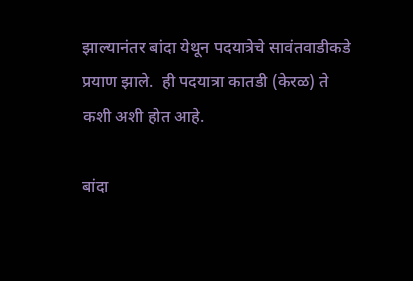झाल्यानंतर बांदा येथून पदयात्रेचे सावंतवाडीकडे प्रयाण झाले.  ही पदयात्रा कातडी (केरळ) ते कशी अशी होत आहे.

बांदा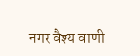नगर वैश्य वाणी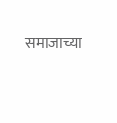समाजाच्या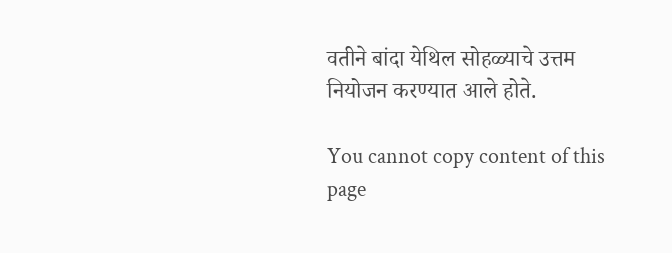वतीने बांदा येथिल सोहळ्याचे उत्तम नियोजन करण्यात आले होते.

You cannot copy content of this page